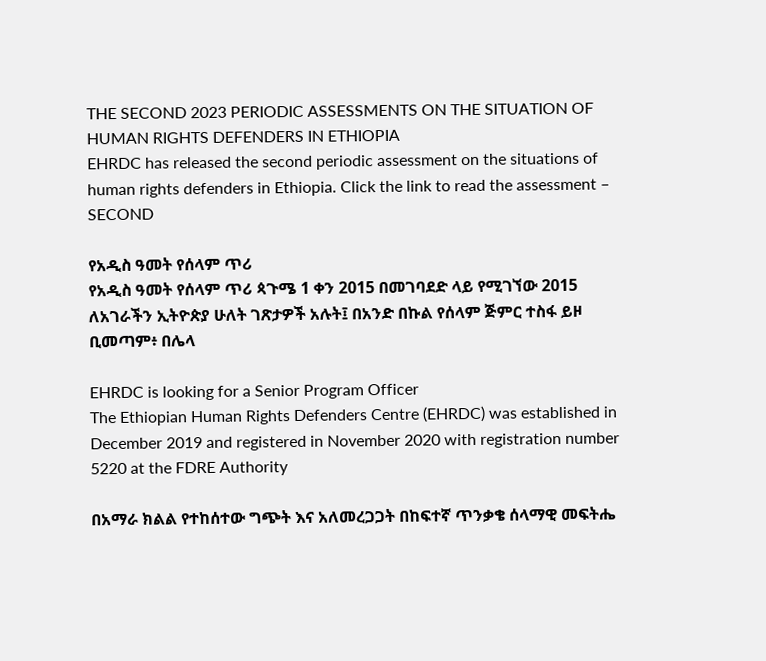THE SECOND 2023 PERIODIC ASSESSMENTS ON THE SITUATION OF HUMAN RIGHTS DEFENDERS IN ETHIOPIA
EHRDC has released the second periodic assessment on the situations of human rights defenders in Ethiopia. Click the link to read the assessment – SECOND

የአዲስ ዓመት የሰላም ጥሪ
የአዲስ ዓመት የሰላም ጥሪ ጳጉሜ 1 ቀን 2015 በመገባደድ ላይ የሚገኘው 2015 ለአገራችን ኢትዮጵያ ሁለት ገጽታዎች አሉት፤ በአንድ በኩል የሰላም ጅምር ተስፋ ይዞ ቢመጣም፥ በሌላ

EHRDC is looking for a Senior Program Officer
The Ethiopian Human Rights Defenders Centre (EHRDC) was established in December 2019 and registered in November 2020 with registration number 5220 at the FDRE Authority

በአማራ ክልል የተከሰተው ግጭት እና አለመረጋጋት በከፍተኛ ጥንቃቄ ሰላማዊ መፍትሔ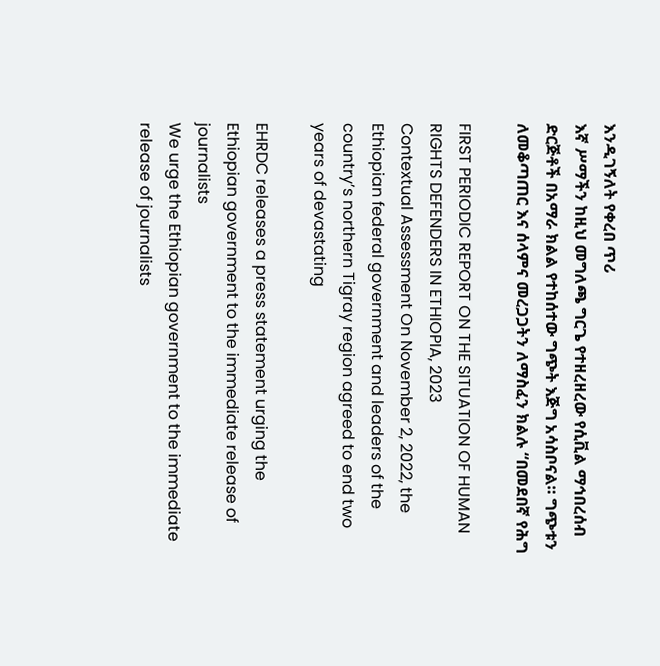እንዲገኝለት የቀረበ ጥሪ
እኛ ሥማችን ከዚህ መግለጫ ግርጌ የተዘረዘረው የሲቪል ማኅበረሰብ ድርጅቶች በአማራ ክልል የተከሰተው ግጭት እጅግ አሳስቦናል። ግጭቱን ለመቆጣጠር እና ሰላምና መረጋጋትን ለማስፈን ክልሉ “በመደበኛ የሕግ

FIRST PERIODIC REPORT ON THE SITUATION OF HUMAN RIGHTS DEFENDERS IN ETHIOPIA, 2023
Contextual Assessment On November 2, 2022, the Ethiopian federal government and leaders of the country’s northern Tigray region agreed to end two years of devastating

EHRDC releases a press statement urging the Ethiopian government to the immediate release of journalists
We urge the Ethiopian government to the immediate release of journalists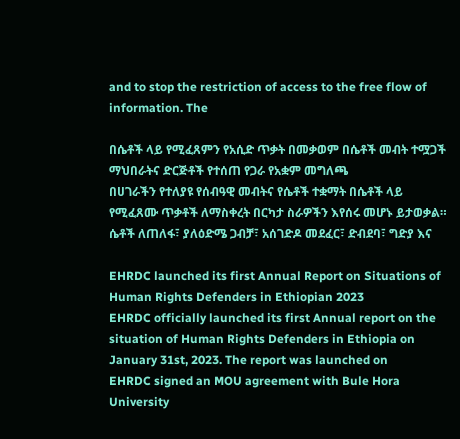and to stop the restriction of access to the free flow of information. The

በሴቶች ላይ የሚፈጸምን የአሲድ ጥቃት በመቃወም በሴቶች መብት ተሟጋች ማህበራትና ድርጅቶች የተሰጠ የጋራ የአቋም መግለጫ
በሀገራችን የተለያዩ የሰብዓዊ መብትና የሴቶች ተቋማት በሴቶች ላይ የሚፈጸሙ ጥቃቶች ለማስቀረት በርካታ ስራዎችን እየሰሩ መሆኑ ይታወቃል። ሴቶች ለጠለፋ፣ ያለዕድሜ ጋብቻ፣ አሰገድዶ መደፈር፣ ድብደባ፣ ግድያ እና

EHRDC launched its first Annual Report on Situations of Human Rights Defenders in Ethiopian 2023
EHRDC officially launched its first Annual report on the situation of Human Rights Defenders in Ethiopia on January 31st, 2023. The report was launched on
EHRDC signed an MOU agreement with Bule Hora University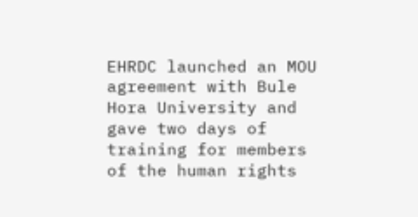EHRDC launched an MOU agreement with Bule Hora University and gave two days of training for members of the human rights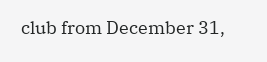club from December 31,